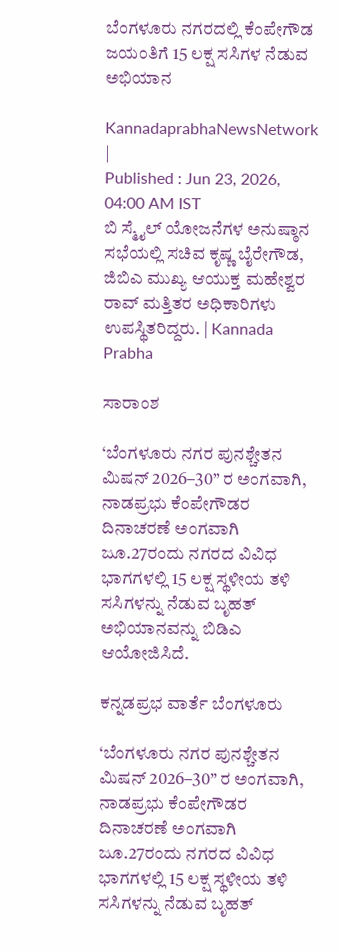ಬೆಂಗಳೂರು ನಗರದಲ್ಲಿ ಕೆಂಪೇಗೌಡ ಜಯಂತಿಗೆ 15 ಲಕ್ಷ ಸಸಿಗಳ ನೆಡುವ ಅಭಿಯಾನ

KannadaprabhaNewsNetwork |
Published : Jun 23, 2026, 04:00 AM IST
ಬಿ ಸ್ಮೈಲ್ ಯೋಜನೆಗಳ ಅನುಷ್ಠಾನ ಸಭೆಯಲ್ಲಿ ಸಚಿವ ಕೃಷ್ಣ ಬೈರೇಗೌಡ, ಜಿಬಿಎ ಮುಖ್ಯ ಆಯುಕ್ತ ಮಹೇಶ್ವರ ರಾವ್ ಮತ್ತಿತರ ಅಧಿಕಾರಿಗಳು ಉಪಸ್ಥಿತರಿದ್ದರು. | Kannada Prabha

ಸಾರಾಂಶ

‘ಬೆಂಗಳೂರು ನಗರ ಪುನಶ್ಚೇತನ ಮಿಷನ್ 2026–30” ರ ಅಂಗವಾಗಿ, ನಾಡಪ್ರಭು ಕೆಂಪೇಗೌಡರ ದಿನಾಚರಣೆ ಅಂಗವಾಗಿ ಜೂ.27ರಂದು ನಗರದ ವಿವಿಧ ಭಾಗಗಳಲ್ಲಿ 15 ಲಕ್ಷ ಸ್ಥಳೀಯ ತಳಿ ಸಸಿಗಳನ್ನು ನೆಡುವ ಬೃಹತ್ ಅಭಿಯಾನವನ್ನು ಬಿಡಿಎ ಆಯೋಜಿಸಿದೆ.

ಕನ್ನಡಪ್ರಭ ವಾರ್ತೆ ಬೆಂಗಳೂರು

‘ಬೆಂಗಳೂರು ನಗರ ಪುನಶ್ಚೇತನ ಮಿಷನ್ 2026–30” ರ ಅಂಗವಾಗಿ, ನಾಡಪ್ರಭು ಕೆಂಪೇಗೌಡರ ದಿನಾಚರಣೆ ಅಂಗವಾಗಿ ಜೂ.27ರಂದು ನಗರದ ವಿವಿಧ ಭಾಗಗಳಲ್ಲಿ 15 ಲಕ್ಷ ಸ್ಥಳೀಯ ತಳಿ ಸಸಿಗಳನ್ನು ನೆಡುವ ಬೃಹತ್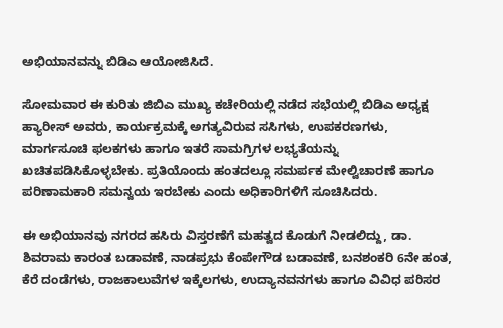ಅಭಿಯಾನವನ್ನು ಬಿಡಿಎ ಆಯೋಜಿಸಿದೆ.

ಸೋಮವಾರ ಈ ಕುರಿತು ಜಿಬಿಎ ಮುಖ್ಯ ಕಚೇರಿಯಲ್ಲಿ ನಡೆದ ಸಭೆಯಲ್ಲಿ ಬಿಡಿಎ ಅಧ್ಯಕ್ಷ ಹ್ಯಾರೀಸ್‌ ಅವರು, ಕಾರ್ಯಕ್ರಮಕ್ಕೆ ಅಗತ್ಯವಿರುವ ಸಸಿಗಳು, ಉಪಕರಣಗಳು, ಮಾರ್ಗಸೂಚಿ ಫಲಕಗಳು ಹಾಗೂ ಇತರೆ ಸಾಮಗ್ರಿಗಳ ಲಭ್ಯತೆಯನ್ನು ಖಚಿತಪಡಿಸಿಕೊಳ್ಳಬೇಕು. ಪ್ರತಿಯೊಂದು ಹಂತದಲ್ಲೂ ಸಮರ್ಪಕ ಮೇಲ್ವಿಚಾರಣೆ ಹಾಗೂ ಪರಿಣಾಮಕಾರಿ ಸಮನ್ವಯ ಇರಬೇಕು ಎಂದು ಅಧಿಕಾರಿಗಳಿಗೆ ಸೂಚಿಸಿದರು.

ಈ ಅಭಿಯಾನವು ನಗರದ ಹಸಿರು ವಿಸ್ತರಣೆಗೆ ಮಹತ್ವದ ಕೊಡುಗೆ ನೀಡಲಿದ್ದು, ಡಾ. ಶಿವರಾಮ ಕಾರಂತ ಬಡಾವಣೆ, ನಾಡಪ್ರಭು ಕೆಂಪೇಗೌಡ ಬಡಾವಣೆ, ಬನಶಂಕರಿ 6ನೇ ಹಂತ, ಕೆರೆ ದಂಡೆಗಳು, ರಾಜಕಾಲುವೆಗಳ ಇಕ್ಕೆಲಗಳು, ಉದ್ಯಾನವನಗಳು ಹಾಗೂ ವಿವಿಧ ಪರಿಸರ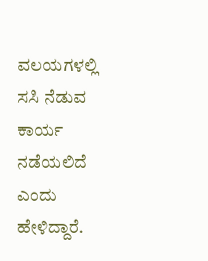ವಲಯಗಳಲ್ಲಿ ಸಸಿ ನೆಡುವ ಕಾರ್ಯ ನಡೆಯಲಿದೆ ಎಂದು ಹೇಳಿದ್ದಾರೆ.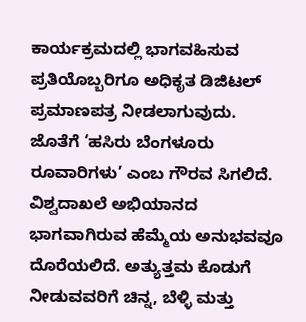ಕಾರ್ಯಕ್ರಮದಲ್ಲಿ ಭಾಗವಹಿಸುವ ಪ್ರತಿಯೊಬ್ಬರಿಗೂ ಅಧಿಕೃತ ಡಿಜಿಟಲ್ ಪ್ರಮಾಣಪತ್ರ ನೀಡಲಾಗುವುದು. ಜೊತೆಗೆ ‘ಹಸಿರು ಬೆಂಗಳೂರು ರೂವಾರಿಗಳು’ ಎಂಬ ಗೌರವ ಸಿಗಲಿದೆ. ವಿಶ್ವದಾಖಲೆ ಅಭಿಯಾನದ ಭಾಗವಾಗಿರುವ ಹೆಮ್ಮೆಯ ಅನುಭವವೂ ದೊರೆಯಲಿದೆ. ಅತ್ಯುತ್ತಮ ಕೊಡುಗೆ ನೀಡುವವರಿಗೆ ಚಿನ್ನ, ಬೆಳ್ಳಿ ಮತ್ತು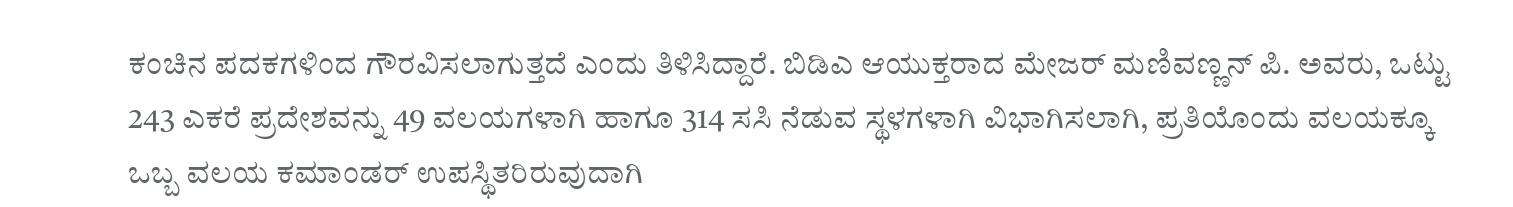ಕಂಚಿನ ಪದಕಗಳಿಂದ ಗೌರವಿಸಲಾಗುತ್ತದೆ ಎಂದು ತಿಳಿಸಿದ್ದಾರೆ. ಬಿಡಿಎ ಆಯುಕ್ತರಾದ ಮೇಜರ್ ಮಣಿವಣ್ಣನ್ ಪಿ. ಅವರು, ಒಟ್ಟು 243 ಎಕರೆ ಪ್ರದೇಶವನ್ನು 49 ವಲಯಗಳಾಗಿ ಹಾಗೂ 314 ಸಸಿ ನೆಡುವ ಸ್ಥಳಗಳಾಗಿ ವಿಭಾಗಿಸಲಾಗಿ, ಪ್ರತಿಯೊಂದು ವಲಯಕ್ಕೂ ಒಬ್ಬ ವಲಯ ಕಮಾಂಡರ್ ಉಪಸ್ಥಿತರಿರುವುದಾಗಿ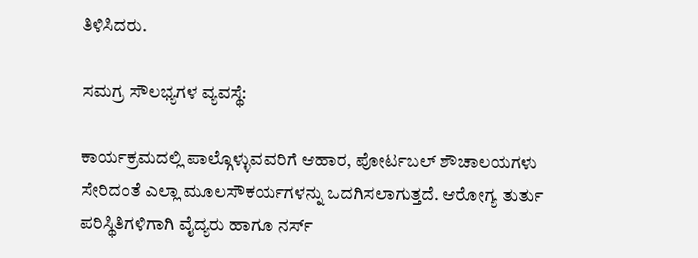ತಿಳಿಸಿದರು.

ಸಮಗ್ರ ಸೌಲಭ್ಯಗಳ ವ್ಯವಸ್ಥೆ:

ಕಾರ್ಯಕ್ರಮದಲ್ಲಿ ಪಾಲ್ಗೊಳ್ಳುವವರಿಗೆ ಆಹಾರ, ಪೋರ್ಟಬಲ್ ಶೌಚಾಲಯಗಳು ಸೇರಿದಂತೆ ಎಲ್ಲಾ ಮೂಲಸೌಕರ್ಯಗಳನ್ನು ಒದಗಿಸಲಾಗುತ್ತದೆ. ಆರೋಗ್ಯ ತುರ್ತು ಪರಿಸ್ಥಿತಿಗಳಿಗಾಗಿ ವೈದ್ಯರು ಹಾಗೂ ನರ್ಸ್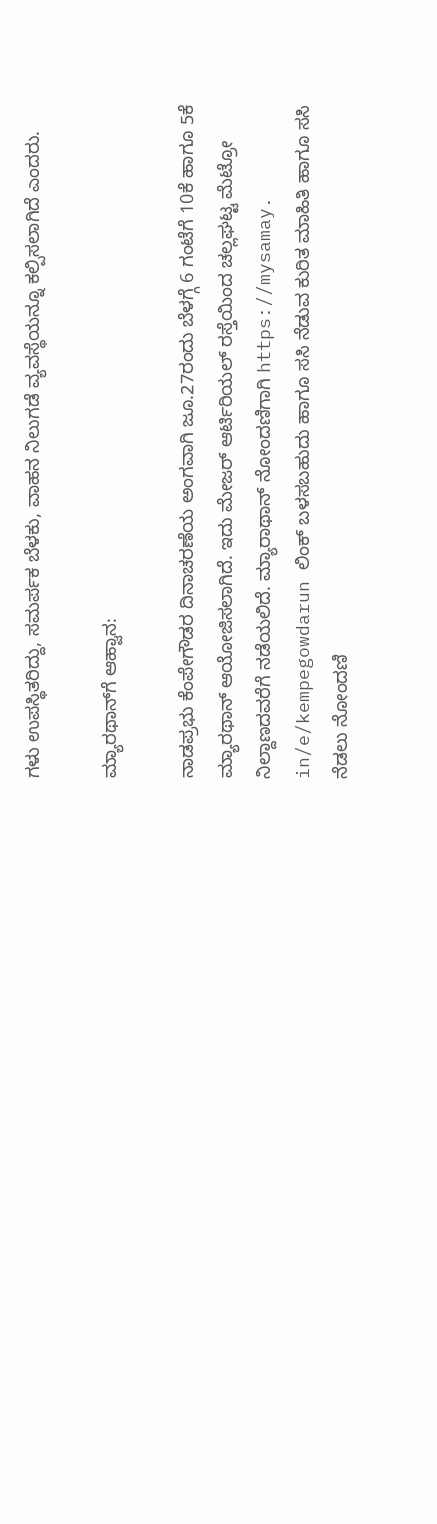ಗಳು ಉಪಸ್ಥಿತರಿದ್ದು, ಸಮರ್ಪಕ ಬೆಳಕು, ವಾಹನ ನಿಲುಗಡೆ ವ್ಯವಸ್ಥೆಯನ್ನೂ ಕಲ್ಪಿಸಲಾಗಿದೆ ಎಂದರು.

ಮ್ಯಾರಥಾನ್‌ಗೆ ಆಹ್ವಾನ:

ನಾಡಪ್ರಭು ಕೆಂಪೇಗೌಡರ ದಿನಾಚರಣೆಯ ಅಂಗವಾಗಿ ಜೂ.27ರಂದು ಬೆಳಗ್ಗೆ 6 ಗಂಟೆಗೆ 10ಕೆ ಹಾಗೂ 5ಕೆ ಮ್ಯಾರಥಾನ್ ಆಯೋಜಿಸಲಾಗಿದೆ. ಇದು ಮೇಜರ್‌ ಆರ್ಟಿರಿಯಲ್‌ ರಸ್ತೆಯಿಂದ ಚಲ್ಲಘಟ್ಟ ಮೆಟ್ರೋ ನಿಲ್ದಾಣದವರೆಗೆ ನಡೆಯಲಿದೆ. ಮ್ಯಾರಾಥಾನ್ ನೋಂದಣಿಗಾಗಿ https://mysamay. in/e/kempegowdarun ಲಿಂಕ್ ಬಳಸಬಹುದು ಹಾಗೂ ಸಸಿ ನೆಡುವ ಕುರಿತ ಮಾಹಿತಿ ಹಾಗೂ ಸಸಿ ನೆಡಲು ನೋಂದಣಿ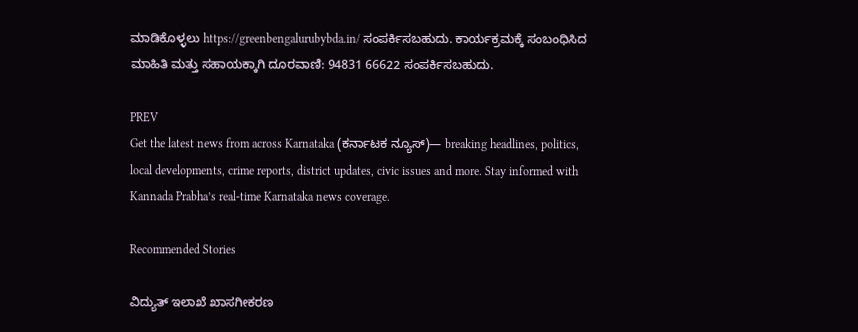ಮಾಡಿಕೊಳ್ಳಲು https://greenbengalurubybda.in/ ಸಂಪರ್ಕಿಸಬಹುದು. ಕಾರ್ಯಕ್ರಮಕ್ಕೆ ಸಂಬಂಧಿಸಿದ ಮಾಹಿತಿ ಮತ್ತು ಸಹಾಯಕ್ಕಾಗಿ ದೂರವಾಣಿ: 94831 66622 ಸಂಪರ್ಕಿಸಬಹುದು.

PREV
Get the latest news from across Karnataka (ಕರ್ನಾಟಕ ನ್ಯೂಸ್)— breaking headlines, politics, local developments, crime reports, district updates, civic issues and more. Stay informed with Kannada Prabha’s real‑time Karnataka news coverage.

Recommended Stories

ವಿದ್ಯುತ್‌ ಇಲಾಖೆ ಖಾಸಗೀಕರಣ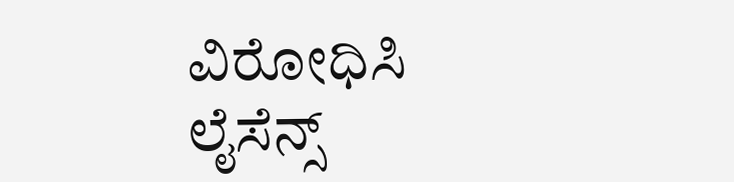ವಿರೋಧಿಸಿ ಲೈಸೆನ್ಸ್‌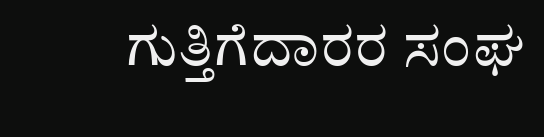ಗುತ್ತಿಗೆದಾರರ ಸಂಘ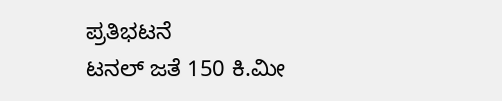ಪ್ರತಿಭಟನೆ
ಟನಲ್‌ ಜತೆ 150 ಕಿ.ಮೀ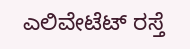ಎಲಿವೇಟೆಟ್‌ ರಸ್ತೆ